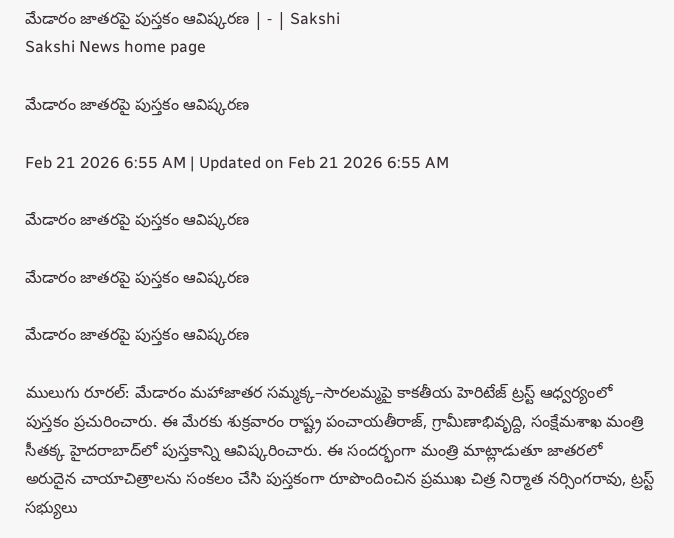మేడారం జాతరపై పుస్తకం ఆవిష్కరణ | - | Sakshi
Sakshi News home page

మేడారం జాతరపై పుస్తకం ఆవిష్కరణ

Feb 21 2026 6:55 AM | Updated on Feb 21 2026 6:55 AM

మేడారం జాతరపై పుస్తకం ఆవిష్కరణ

మేడారం జాతరపై పుస్తకం ఆవిష్కరణ

మేడారం జాతరపై పుస్తకం ఆవిష్కరణ

ములుగు రూరల్‌: మేడారం మహాజాతర సమ్మక్క–సారలమ్మపై కాకతీయ హెరిటేజ్‌ ట్రస్ట్‌ ఆధ్వర్యంలో పుస్తకం ప్రచురించారు. ఈ మేరకు శుక్రవారం రాష్ట్ర పంచాయతీరాజ్‌, గ్రామీణాభివృద్ది, సంక్షేమశాఖ మంత్రి సీతక్క హైదరాబాద్‌లో పుస్తకాన్ని ఆవిష్కరించారు. ఈ సందర్భంగా మంత్రి మాట్లాడుతూ జాతరలో అరుదైన చాయాచిత్రాలను సంకలం చేసి పుస్తకంగా రూపొందించిన ప్రముఖ చిత్ర నిర్మాత నర్సింగరావు, ట్రస్ట్‌ సభ్యులు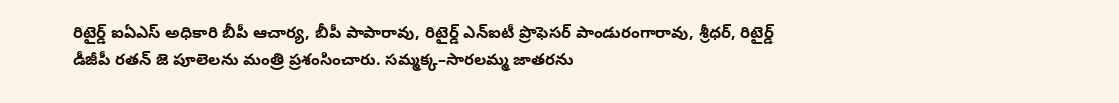రిటైర్డ్‌ ఐఏఎస్‌ అధికారి బీపీ ఆచార్య, బీపీ పాపారావు, రిటైర్డ్‌ ఎన్‌ఐటీ ప్రొఫెసర్‌ పాండురంగారావు, శ్రీధర్‌, రిటైర్డ్‌ డీజీపీ రతన్‌ జె పూలెలను మంత్రి ప్రశంసించారు. సమ్మక్క–సారలమ్మ జాతరను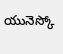యునెస్కో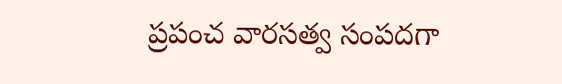ప్రపంచ వారసత్వ సంపదగా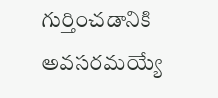గుర్తించడానికి అవసరమయ్యే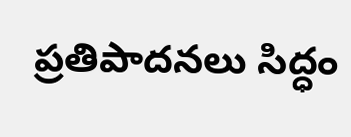ప్రతిపాదనలు సిద్ధం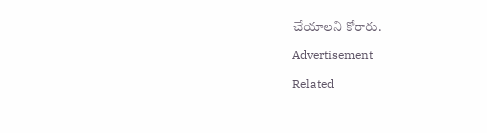చేయాలని కోరారు.

Advertisement

Related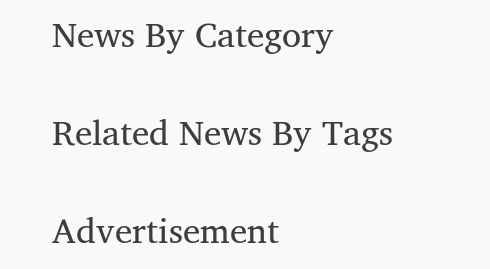News By Category

Related News By Tags

Advertisement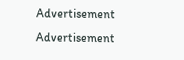Advertisement
Advertisement